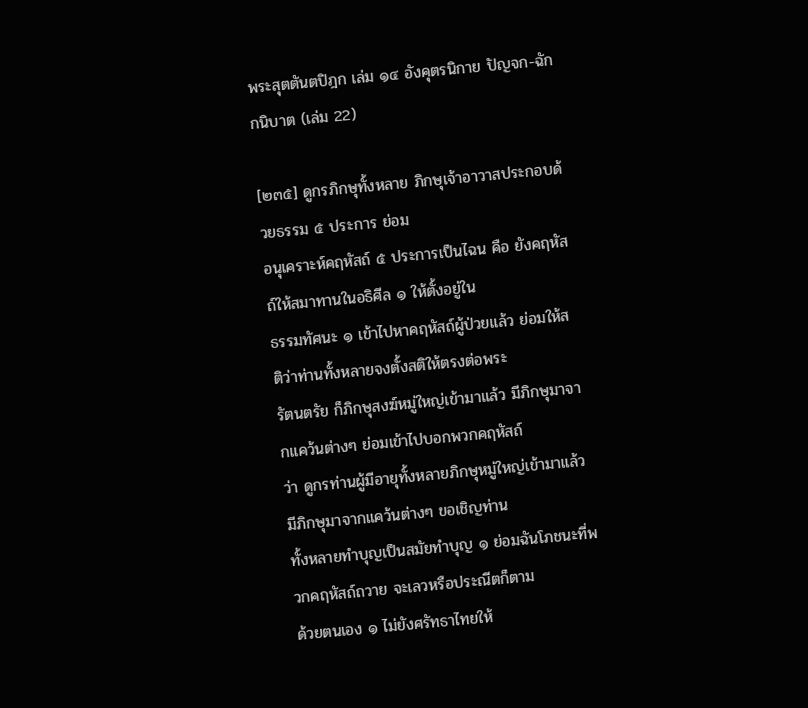พระสุตตันตปิฎก เล่ม ๑๔ อังคุตรนิกาย ปัญจก-ฉักกนิบาต (เล่ม 22)

[๒๓๕] ดูกรภิกษุทั้งหลาย ภิกษุเจ้าอาวาสประกอบด้วยธรรม ๕ ประการ ย่อม
อนุเคราะห์คฤหัสถ์ ๕ ประการเป็นไฉน คือ ยังคฤหัสถ์ให้สมาทานในอธิศีล ๑ ให้ตั้งอยู่ใน
ธรรมทัศนะ ๑ เข้าไปหาคฤหัสถ์ผู้ป่วยแล้ว ย่อมให้สติว่าท่านทั้งหลายจงตั้งสติให้ตรงต่อพระ
รัตนตรัย ก็ภิกษุสงฆ์หมู่ใหญ่เข้ามาแล้ว มีภิกษุมาจากแคว้นต่างๆ ย่อมเข้าไปบอกพวกคฤหัสถ์
ว่า ดูกรท่านผู้มีอายุทั้งหลายภิกษุหมู่ใหญ่เข้ามาแล้ว มีภิกษุมาจากแคว้นต่างๆ ขอเชิญท่าน
ทั้งหลายทำบุญเป็นสมัยทำบุญ ๑ ย่อมฉันโภชนะที่พวกคฤหัสถ์ถวาย จะเลวหรือประณีตก็ตาม
ด้วยตนเอง ๑ ไม่ยังศรัทธาไทยให้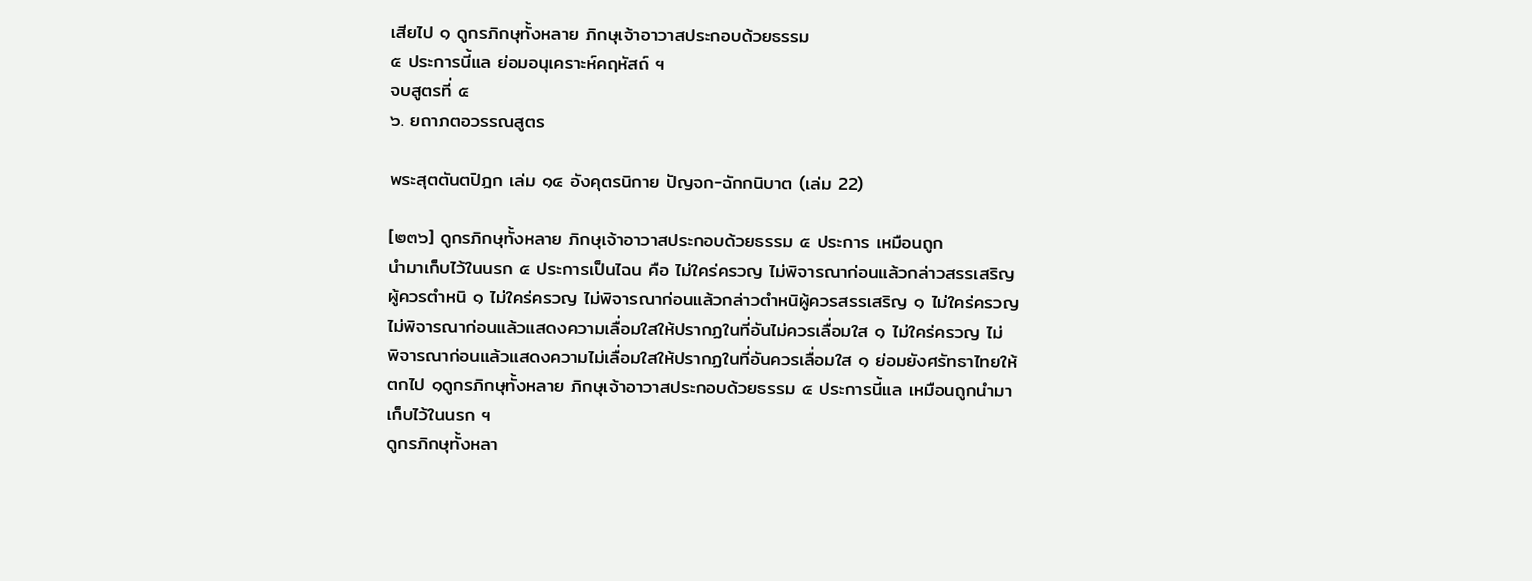เสียไป ๑ ดูกรภิกษุทั้งหลาย ภิกษุเจ้าอาวาสประกอบด้วยธรรม
๕ ประการนี้แล ย่อมอนุเคราะห์คฤหัสถ์ ฯ
จบสูตรที่ ๕
๖. ยถาภตอวรรณสูตร

พระสุตตันตปิฎก เล่ม ๑๔ อังคุตรนิกาย ปัญจก-ฉักกนิบาต (เล่ม 22)

[๒๓๖] ดูกรภิกษุทั้งหลาย ภิกษุเจ้าอาวาสประกอบด้วยธรรม ๕ ประการ เหมือนถูก
นำมาเก็บไว้ในนรก ๕ ประการเป็นไฉน คือ ไม่ใคร่ครวญ ไม่พิจารณาก่อนแล้วกล่าวสรรเสริญ
ผู้ควรตำหนิ ๑ ไม่ใคร่ครวญ ไม่พิจารณาก่อนแล้วกล่าวตำหนิผู้ควรสรรเสริญ ๑ ไม่ใคร่ครวญ
ไม่พิจารณาก่อนแล้วแสดงความเลื่อมใสให้ปรากฏในที่อันไม่ควรเลื่อมใส ๑ ไม่ใคร่ครวญ ไม่
พิจารณาก่อนแล้วแสดงความไม่เลื่อมใสให้ปรากฏในที่อันควรเลื่อมใส ๑ ย่อมยังศรัทธาไทยให้
ตกไป ๑ดูกรภิกษุทั้งหลาย ภิกษุเจ้าอาวาสประกอบด้วยธรรม ๕ ประการนี้แล เหมือนถูกนำมา
เก็บไว้ในนรก ฯ
ดูกรภิกษุทั้งหลา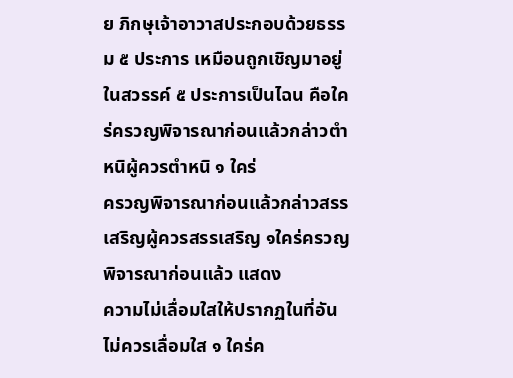ย ภิกษุเจ้าอาวาสประกอบด้วยธรรม ๕ ประการ เหมือนถูกเชิญมาอยู่
ในสวรรค์ ๕ ประการเป็นไฉน คือใคร่ครวญพิจารณาก่อนแล้วกล่าวตำหนิผู้ควรตำหนิ ๑ ใคร่
ครวญพิจารณาก่อนแล้วกล่าวสรรเสริญผู้ควรสรรเสริญ ๑ใคร่ครวญพิจารณาก่อนแล้ว แสดง
ความไม่เลื่อมใสให้ปรากฏในที่อันไม่ควรเลื่อมใส ๑ ใคร่ค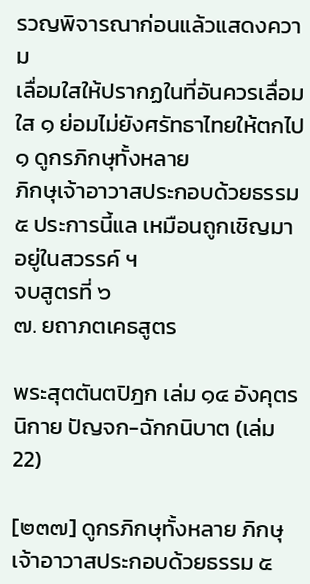รวญพิจารณาก่อนแล้วแสดงความ
เลื่อมใสให้ปรากฏในที่อันควรเลื่อมใส ๑ ย่อมไม่ยังศรัทธาไทยให้ตกไป ๑ ดูกรภิกษุทั้งหลาย
ภิกษุเจ้าอาวาสประกอบด้วยธรรม ๕ ประการนี้แล เหมือนถูกเชิญมาอยู่ในสวรรค์ ฯ
จบสูตรที่ ๖
๗. ยถาภตเคธสูตร

พระสุตตันตปิฎก เล่ม ๑๔ อังคุตรนิกาย ปัญจก-ฉักกนิบาต (เล่ม 22)

[๒๓๗] ดูกรภิกษุทั้งหลาย ภิกษุเจ้าอาวาสประกอบด้วยธรรม ๕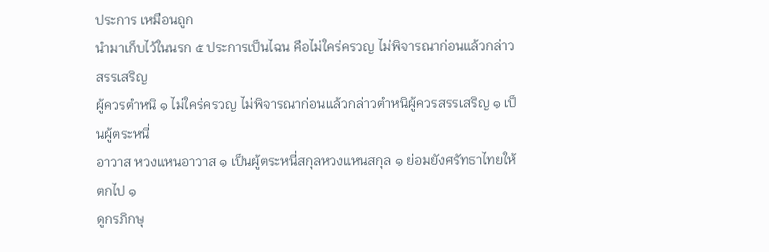ประการ เหมือนถูก
นำมาเก็บไว้ในนรก ๕ ประการเป็นไฉน คือไม่ใคร่ครวญ ไม่พิจารณาก่อนแล้วกล่าวสรรเสริญ
ผู้ควรตำหนิ ๑ ไม่ใคร่ครวญ ไม่พิจารณาก่อนแล้วกล่าวตำหนิผู้ควรสรรเสริญ ๑ เป็นผู้ตระหนี่
อาวาส หวงแหนอาวาส ๑ เป็นผู้ตระหนี่สกุลหวงแหนสกุล ๑ ย่อมยังศรัทธาไทยให้ตกไป ๑
ดูกรภิกษุ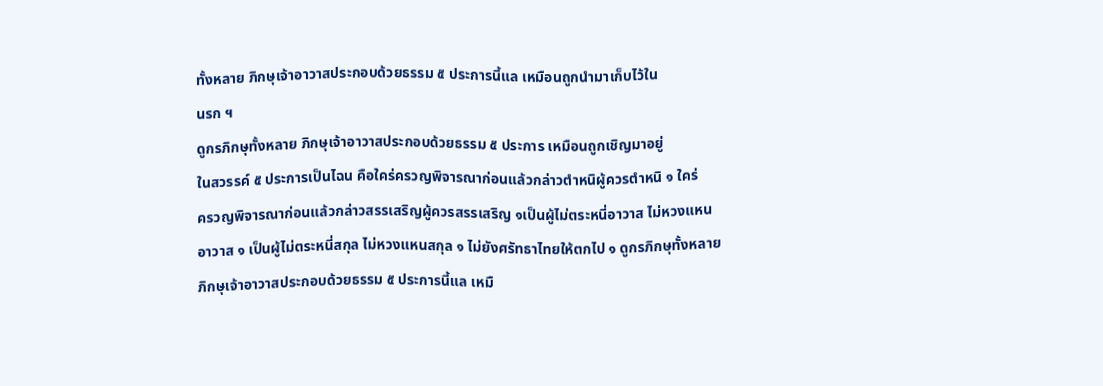ทั้งหลาย ภิกษุเจ้าอาวาสประกอบด้วยธรรม ๕ ประการนี้แล เหมือนถูกนำมาเก็บไว้ใน
นรก ฯ
ดูกรภิกษุทั้งหลาย ภิกษุเจ้าอาวาสประกอบด้วยธรรม ๕ ประการ เหมือนถูกเชิญมาอยู่
ในสวรรค์ ๕ ประการเป็นไฉน คือใคร่ครวญพิจารณาก่อนแล้วกล่าวตำหนิผู้ควรตำหนิ ๑ ใคร่
ครวญพิจารณาก่อนแล้วกล่าวสรรเสริญผู้ควรสรรเสริญ ๑เป็นผู้ไม่ตระหนี่อาวาส ไม่หวงแหน
อาวาส ๑ เป็นผู้ไม่ตระหนี่สกุล ไม่หวงแหนสกุล ๑ ไม่ยังศรัทธาไทยให้ตกไป ๑ ดูกรภิกษุทั้งหลาย
ภิกษุเจ้าอาวาสประกอบด้วยธรรม ๕ ประการนี้แล เหมื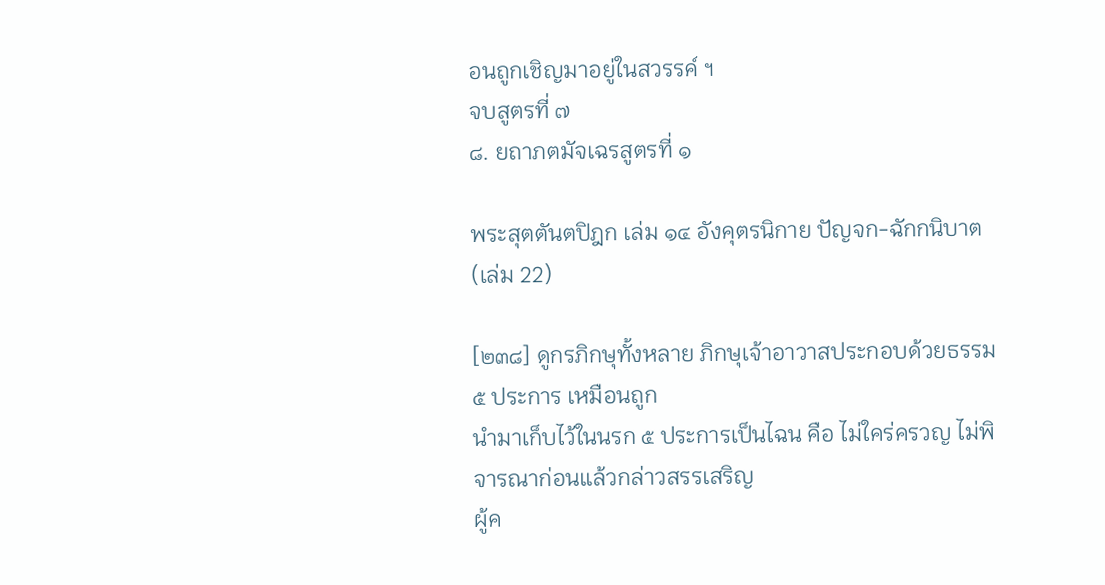อนถูกเชิญมาอยู่ในสวรรค์ ฯ
จบสูตรที่ ๗
๘. ยถาภตมัจเฉรสูตรที่ ๑

พระสุตตันตปิฎก เล่ม ๑๔ อังคุตรนิกาย ปัญจก-ฉักกนิบาต (เล่ม 22)

[๒๓๘] ดูกรภิกษุทั้งหลาย ภิกษุเจ้าอาวาสประกอบด้วยธรรม ๕ ประการ เหมือนถูก
นำมาเก็บไว้ในนรก ๕ ประการเป็นไฉน คือ ไม่ใคร่ครวญ ไม่พิจารณาก่อนแล้วกล่าวสรรเสริญ
ผู้ค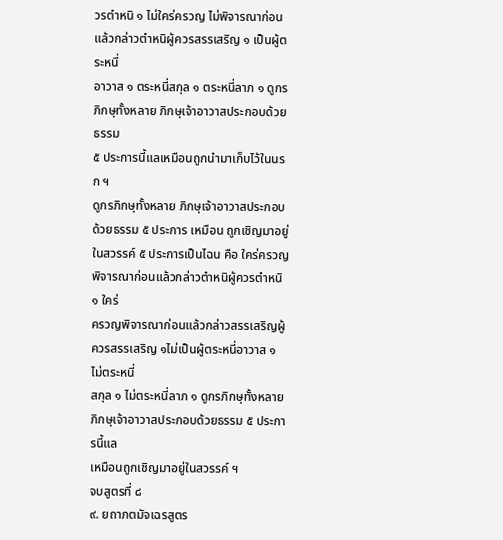วรตำหนิ ๑ ไม่ใคร่ครวญ ไม่พิจารณาก่อนแล้วกล่าวตำหนิผู้ควรสรรเสริญ ๑ เป็นผู้ตระหนี่
อาวาส ๑ ตระหนี่สกุล ๑ ตระหนี่ลาภ ๑ ดูกรภิกษุทั้งหลาย ภิกษุเจ้าอาวาสประกอบด้วยธรรม
๕ ประการนี้แลเหมือนถูกนำมาเก็บไว้ในนรก ฯ
ดูกรภิกษุทั้งหลาย ภิกษุเจ้าอาวาสประกอบด้วยธรรม ๕ ประการ เหมือน ถูกเชิญมาอยู่
ในสวรรค์ ๕ ประการเป็นไฉน คือ ใคร่ครวญพิจารณาก่อนแล้วกล่าวตำหนิผู้ควรตำหนิ ๑ ใคร่
ครวญพิจารณาก่อนแล้วกล่าวสรรเสริญผู้ควรสรรเสริญ ๑ไม่เป็นผู้ตระหนี่อาวาส ๑ ไม่ตระหนี่
สกุล ๑ ไม่ตระหนี่ลาภ ๑ ดูกรภิกษุทั้งหลายภิกษุเจ้าอาวาสประกอบด้วยธรรม ๕ ประการนี้แล
เหมือนถูกเชิญมาอยู่ในสวรรค์ ฯ
จบสูตรที่ ๘
๙. ยถาภตมัจเฉรสูตร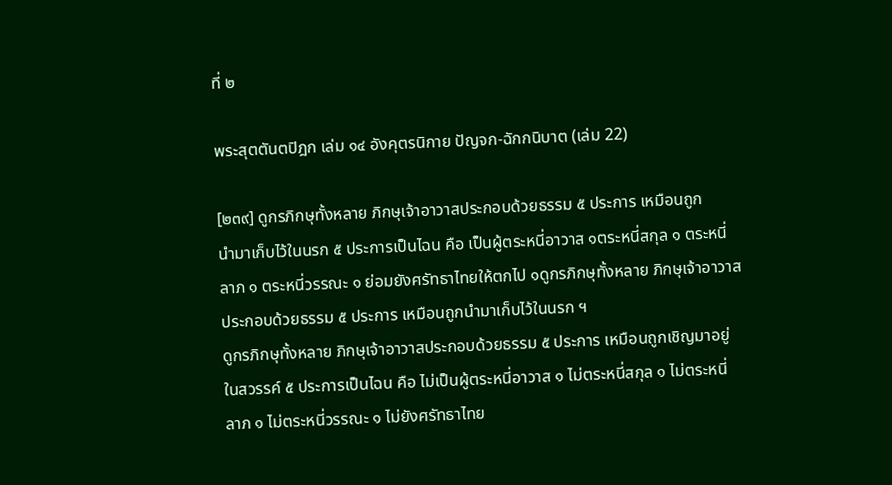ที่ ๒

พระสุตตันตปิฎก เล่ม ๑๔ อังคุตรนิกาย ปัญจก-ฉักกนิบาต (เล่ม 22)

[๒๓๙] ดูกรภิกษุทั้งหลาย ภิกษุเจ้าอาวาสประกอบด้วยธรรม ๕ ประการ เหมือนถูก
นำมาเก็บไว้ในนรก ๕ ประการเป็นไฉน คือ เป็นผู้ตระหนี่อาวาส ๑ตระหนี่สกุล ๑ ตระหนี่
ลาภ ๑ ตระหนี่วรรณะ ๑ ย่อมยังศรัทธาไทยให้ตกไป ๑ดูกรภิกษุทั้งหลาย ภิกษุเจ้าอาวาส
ประกอบด้วยธรรม ๕ ประการ เหมือนถูกนำมาเก็บไว้ในนรก ฯ
ดูกรภิกษุทั้งหลาย ภิกษุเจ้าอาวาสประกอบด้วยธรรม ๕ ประการ เหมือนถูกเชิญมาอยู่
ในสวรรค์ ๕ ประการเป็นไฉน คือ ไม่เป็นผู้ตระหนี่อาวาส ๑ ไม่ตระหนี่สกุล ๑ ไม่ตระหนี่
ลาภ ๑ ไม่ตระหนี่วรรณะ ๑ ไม่ยังศรัทธาไทย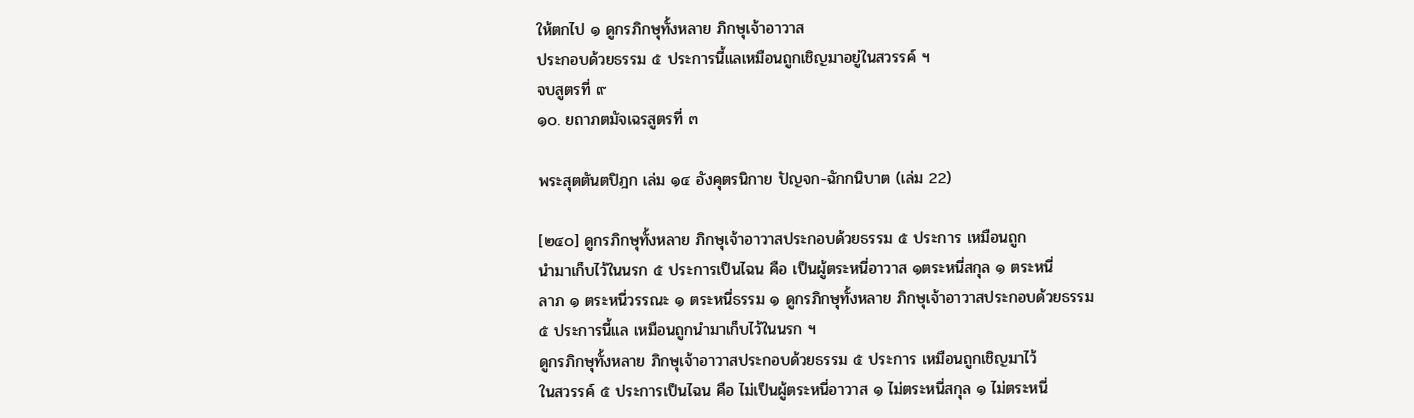ให้ตกไป ๑ ดูกรภิกษุทั้งหลาย ภิกษุเจ้าอาวาส
ประกอบด้วยธรรม ๕ ประการนี้แลเหมือนถูกเชิญมาอยู่ในสวรรค์ ฯ
จบสูตรที่ ๙
๑๐. ยถาภตมัจเฉรสูตรที่ ๓

พระสุตตันตปิฎก เล่ม ๑๔ อังคุตรนิกาย ปัญจก-ฉักกนิบาต (เล่ม 22)

[๒๔๐] ดูกรภิกษุทั้งหลาย ภิกษุเจ้าอาวาสประกอบด้วยธรรม ๕ ประการ เหมือนถูก
นำมาเก็บไว้ในนรก ๕ ประการเป็นไฉน คือ เป็นผู้ตระหนี่อาวาส ๑ตระหนี่สกุล ๑ ตระหนี่
ลาภ ๑ ตระหนี่วรรณะ ๑ ตระหนี่ธรรม ๑ ดูกรภิกษุทั้งหลาย ภิกษุเจ้าอาวาสประกอบด้วยธรรม
๕ ประการนี้แล เหมือนถูกนำมาเก็บไว้ในนรก ฯ
ดูกรภิกษุทั้งหลาย ภิกษุเจ้าอาวาสประกอบด้วยธรรม ๕ ประการ เหมือนถูกเชิญมาไว้
ในสวรรค์ ๕ ประการเป็นไฉน คือ ไม่เป็นผู้ตระหนี่อาวาส ๑ ไม่ตระหนี่สกุล ๑ ไม่ตระหนี่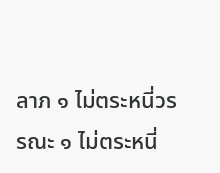ลาภ ๑ ไม่ตระหนี่วรรณะ ๑ ไม่ตระหนี่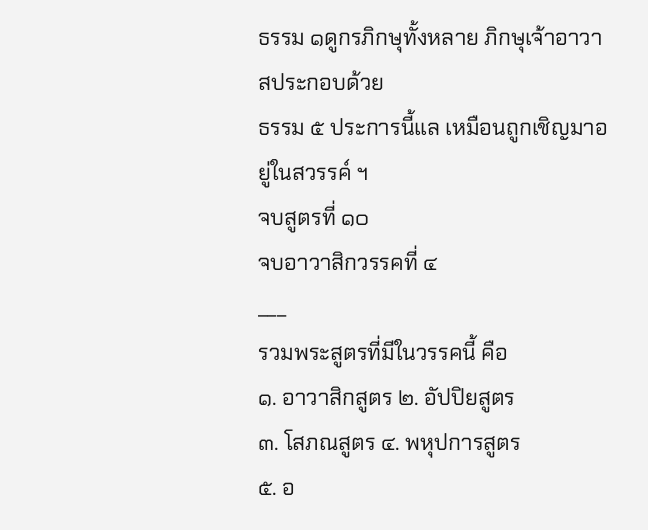ธรรม ๑ดูกรภิกษุทั้งหลาย ภิกษุเจ้าอาวาสประกอบด้วย
ธรรม ๕ ประการนี้แล เหมือนถูกเชิญมาอยู่ในสวรรค์ ฯ
จบสูตรที่ ๑๐
จบอาวาสิกวรรคที่ ๔
___
รวมพระสูตรที่มีในวรรคนี้ คือ
๑. อาวาสิกสูตร ๒. อัปปิยสูตร
๓. โสภณสูตร ๔. พหุปการสูตร
๕. อ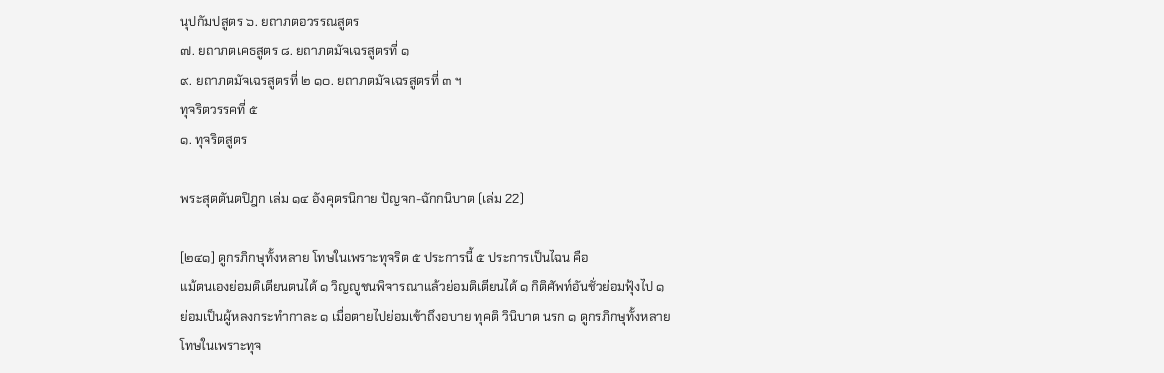นุปกัมปสูตร ๖. ยถาภตอวรรณสูตร
๗. ยถาภตเคธสูตร ๘. ยถาภตมัจเฉรสูตรที่ ๑
๙. ยถาภตมัจเฉรสูตรที่ ๒ ๑๐. ยถาภตมัจเฉรสูตรที่ ๓ ฯ
ทุจริตวรรคที่ ๕
๑. ทุจริตสูตร

พระสุตตันตปิฎก เล่ม ๑๔ อังคุตรนิกาย ปัญจก-ฉักกนิบาต (เล่ม 22)

[๒๔๑] ดูกรภิกษุทั้งหลาย โทษในเพราะทุจริต ๕ ประการนี้ ๕ ประการเป็นไฉน คือ
แม้ตนเองย่อมติเตียนตนได้ ๑ วิญญูชนพิจารณาแล้วย่อมติเตียนได้ ๑ กิติศัพท์อันชั่วย่อมฟุ้งไป ๑
ย่อมเป็นผู้หลงกระทำกาละ ๑ เมื่อตายไปย่อมเข้าถึงอบาย ทุคติ วินิบาต นรก ๑ ดูกรภิกษุทั้งหลาย
โทษในเพราะทุจ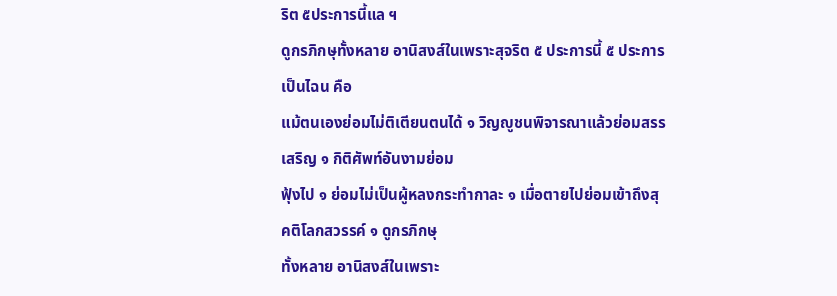ริต ๕ประการนี้แล ฯ
ดูกรภิกษุทั้งหลาย อานิสงส์ในเพราะสุจริต ๕ ประการนี้ ๕ ประการเป็นไฉน คือ
แม้ตนเองย่อมไม่ติเตียนตนได้ ๑ วิญญูชนพิจารณาแล้วย่อมสรรเสริญ ๑ กิติศัพท์อันงามย่อม
ฟุ้งไป ๑ ย่อมไม่เป็นผู้หลงกระทำกาละ ๑ เมื่อตายไปย่อมเข้าถึงสุคติโลกสวรรค์ ๑ ดูกรภิกษุ
ทั้งหลาย อานิสงส์ในเพราะ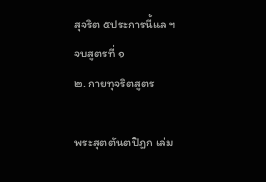สุจริต ๕ประการนี้แล ฯ
จบสูตรที่ ๑
๒. กายทุจริตสูตร

พระสุตตันตปิฎก เล่ม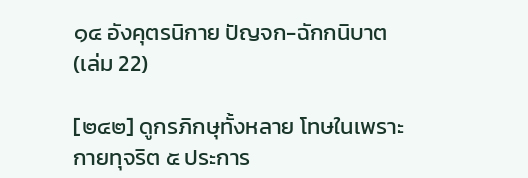๑๔ อังคุตรนิกาย ปัญจก-ฉักกนิบาต (เล่ม 22)

[๒๔๒] ดูกรภิกษุทั้งหลาย โทษในเพราะกายทุจริต ๕ ประการ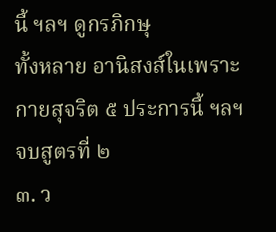นี้ ฯลฯ ดูกรภิกษุ
ทั้งหลาย อานิสงส์ในเพราะกายสุจริต ๕ ประการนี้ ฯลฯ
จบสูตรที่ ๒
๓. ว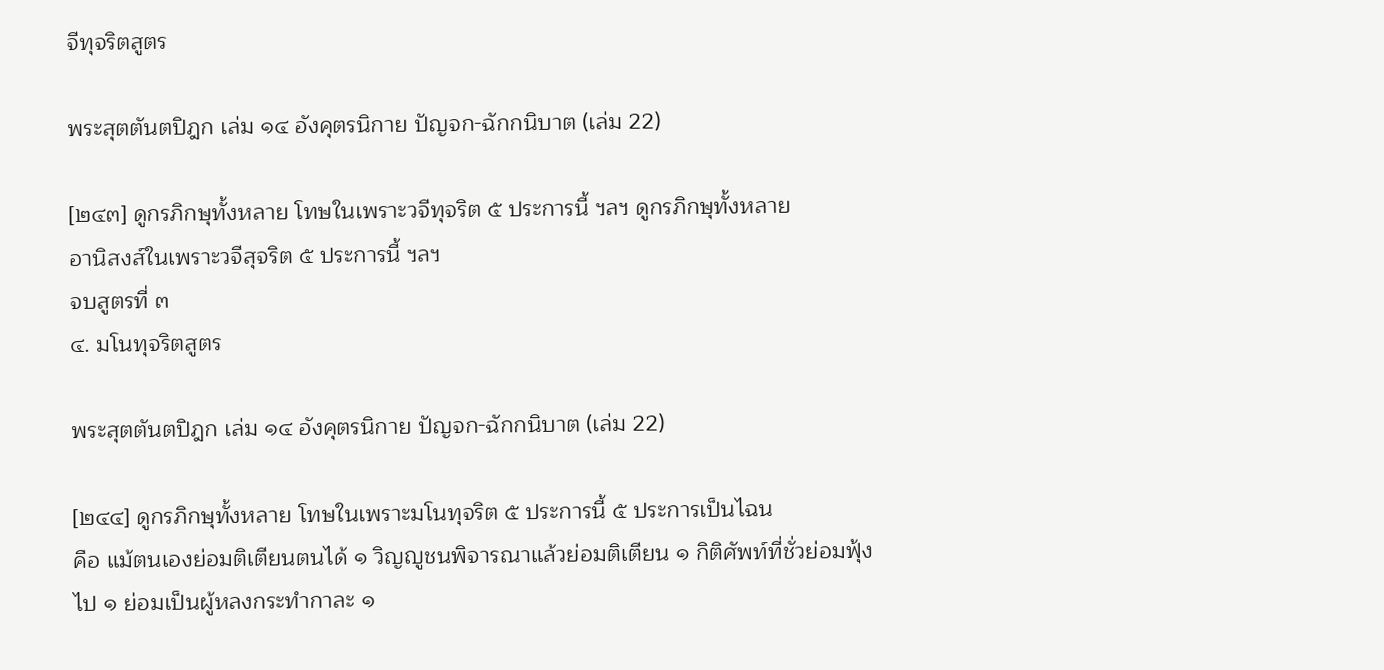จีทุจริตสูตร

พระสุตตันตปิฎก เล่ม ๑๔ อังคุตรนิกาย ปัญจก-ฉักกนิบาต (เล่ม 22)

[๒๔๓] ดูกรภิกษุทั้งหลาย โทษในเพราะวจีทุจริต ๕ ประการนี้ ฯลฯ ดูกรภิกษุทั้งหลาย
อานิสงส์ในเพราะวจีสุจริต ๕ ประการนี้ ฯลฯ
จบสูตรที่ ๓
๔. มโนทุจริตสูตร

พระสุตตันตปิฎก เล่ม ๑๔ อังคุตรนิกาย ปัญจก-ฉักกนิบาต (เล่ม 22)

[๒๔๔] ดูกรภิกษุทั้งหลาย โทษในเพราะมโนทุจริต ๕ ประการนี้ ๕ ประการเป็นไฉน
คือ แม้ตนเองย่อมติเตียนตนได้ ๑ วิญญูชนพิจารณาแล้วย่อมติเตียน ๑ กิติศัพท์ที่ชั่วย่อมฟุ้ง
ไป ๑ ย่อมเป็นผู้หลงกระทำกาละ ๑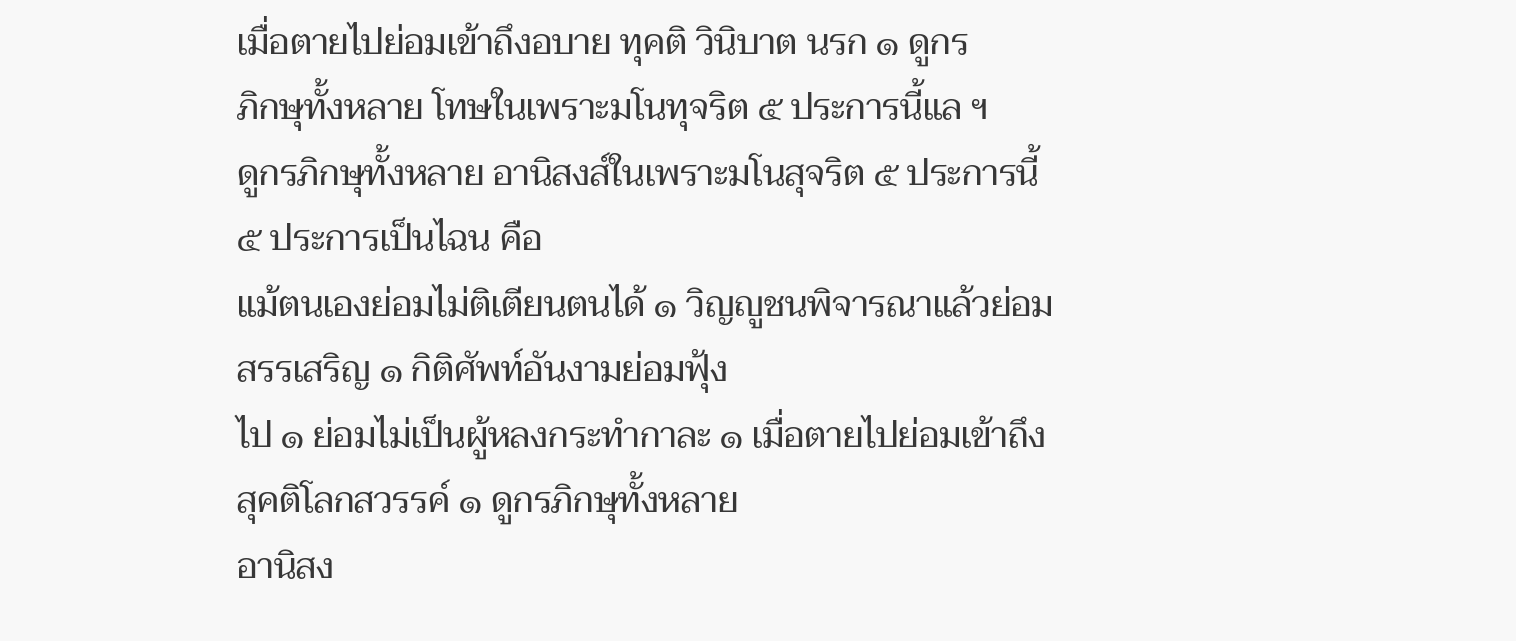เมื่อตายไปย่อมเข้าถึงอบาย ทุคติ วินิบาต นรก ๑ ดูกร
ภิกษุทั้งหลาย โทษในเพราะมโนทุจริต ๕ ประการนี้แล ฯ
ดูกรภิกษุทั้งหลาย อานิสงส์ในเพราะมโนสุจริต ๕ ประการนี้ ๕ ประการเป็นไฉน คือ
แม้ตนเองย่อมไม่ติเตียนตนได้ ๑ วิญญูชนพิจารณาแล้วย่อมสรรเสริญ ๑ กิติศัพท์อันงามย่อมฟุ้ง
ไป ๑ ย่อมไม่เป็นผู้หลงกระทำกาละ ๑ เมื่อตายไปย่อมเข้าถึงสุคติโลกสวรรค์ ๑ ดูกรภิกษุทั้งหลาย
อานิสง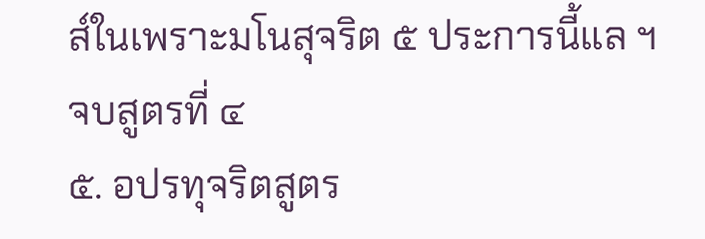ส์ในเพราะมโนสุจริต ๕ ประการนี้แล ฯ
จบสูตรที่ ๔
๕. อปรทุจริตสูตร